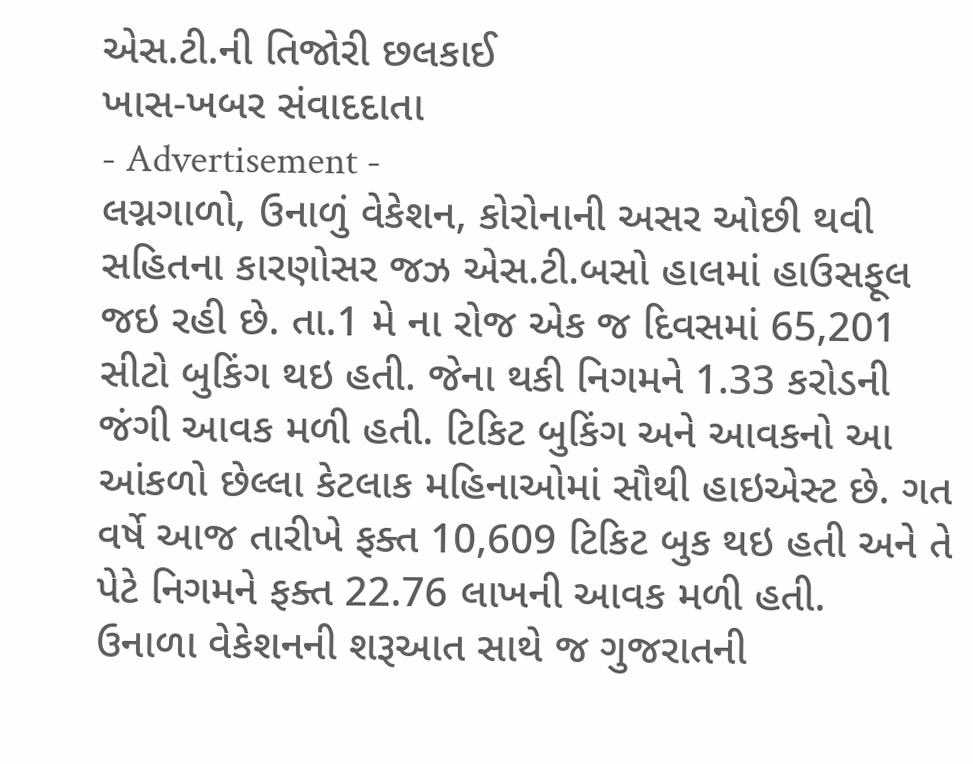એસ.ટી.ની તિજોરી છલકાઈ
ખાસ-ખબર સંવાદદાતા
- Advertisement -
લગ્નગાળો, ઉનાળું વેકેશન, કોરોનાની અસર ઓછી થવી સહિતના કારણોસર જઝ એસ.ટી.બસો હાલમાં હાઉસફૂલ જઇ રહી છે. તા.1 મે ના રોજ એક જ દિવસમાં 65,201 સીટો બુકિંગ થઇ હતી. જેના થકી નિગમને 1.33 કરોડની જંગી આવક મળી હતી. ટિકિટ બુકિંગ અને આવકનો આ આંકળો છેલ્લા કેટલાક મહિનાઓમાં સૌથી હાઇએસ્ટ છે. ગત વર્ષે આજ તારીખે ફક્ત 10,609 ટિકિટ બુક થઇ હતી અને તે પેટે નિગમને ફક્ત 22.76 લાખની આવક મળી હતી.
ઉનાળા વેકેશનની શરૂઆત સાથે જ ગુજરાતની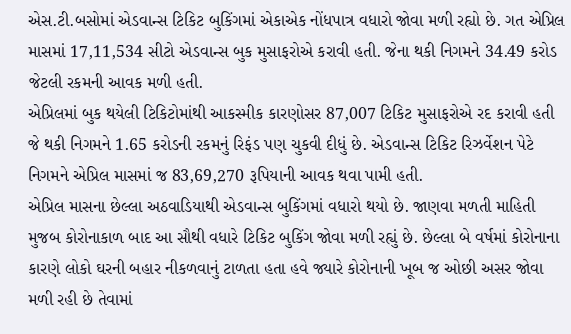એસ.ટી.બસોમાં એડવાન્સ ટિકિટ બુકિંગમાં એકાએક નોંધપાત્ર વધારો જોવા મળી રહ્યો છે. ગત એપ્રિલ માસમાં 17,11,534 સીટો એડવાન્સ બુક મુસાફરોએ કરાવી હતી. જેના થકી નિગમને 34.49 કરોડ જેટલી રકમની આવક મળી હતી.
એપ્રિલમાં બુક થયેલી ટિકિટોમાંથી આકસ્મીક કારણોસર 87,007 ટિકિટ મુસાફરોએ રદ કરાવી હતી જે થકી નિગમને 1.65 કરોડની રકમનું રિફંડ પણ ચુકવી દીધું છે. એડવાન્સ ટિકિટ રિઝર્વેશન પેટે નિગમને એપ્રિલ માસમાં જ 83,69,270 રૂપિયાની આવક થવા પામી હતી.
એપ્રિલ માસના છેલ્લા અઠવાડિયાથી એડવાન્સ બુકિંગમાં વધારો થયો છે. જાણવા મળતી માહિતી મુજબ કોરોનાકાળ બાદ આ સૌથી વધારે ટિકિટ બુકિંગ જોવા મળી રહ્યું છે. છેલ્લા બે વર્ષમાં કોરોનાના કારણે લોકો ઘરની બહાર નીકળવાનું ટાળતા હતા હવે જ્યારે કોરોનાની ખૂબ જ ઓછી અસર જોવા મળી રહી છે તેવામાં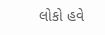લોકો હવે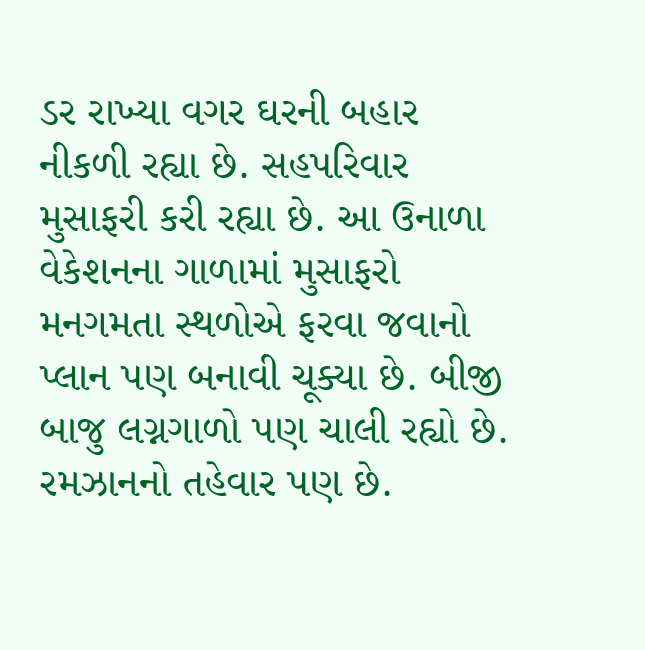ડર રાખ્યા વગર ઘરની બહાર નીકળી રહ્યા છે. સહપરિવાર મુસાફરી કરી રહ્યા છે. આ ઉનાળા વેકેશનના ગાળામાં મુસાફરો મનગમતા સ્થળોએ ફરવા જવાનો પ્લાન પણ બનાવી ચૂક્યા છે. બીજી બાજુ લગ્નગાળો પણ ચાલી રહ્યો છે. રમઝાનનો તહેવાર પણ છે.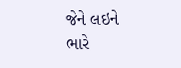જેને લઇને ભારે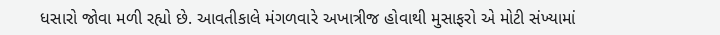ધસારો જોવા મળી રહ્યો છે. આવતીકાલે મંગળવારે અખાત્રીજ હોવાથી મુસાફરો એ મોટી સંખ્યામાં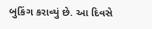બુકિંગ કરાવ્યું છે. આ દિવસે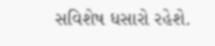સવિશેષ ધસારો રહેશે.